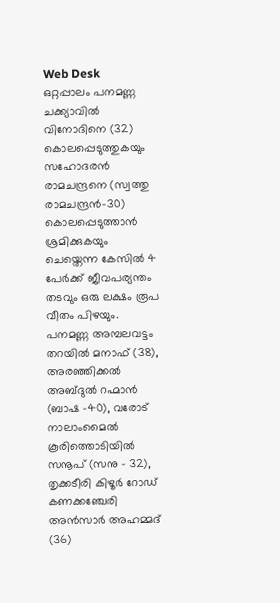Web Desk
ഒറ്റപ്പാലം പനമണ്ണ ചക്ക്യാവിൽ വിനോദിനെ (32) കൊലപ്പെടുത്തുകയും സഹോദരൻ രാമചന്ദ്രനെ (സ്വത്തു രാമചന്ദ്രൻ-30) കൊലപ്പെടുത്താൻ ശ്രമിക്കുകയും ചെയ്തെന്ന കേസിൽ 4 പേർക്ക് ജീവപര്യന്തം തടവും ഒരു ലക്ഷം രൂപ വീതം പിഴയും. പനമണ്ണ അമ്പലവട്ടം തറയിൽ മനാഫ് (38), അരഞ്ഞിക്കൽ അബ്ദുൽ റഹ്മാൻ (ബാഷ -40), വരോട് നാലാംമൈൽ കൂരിത്തൊടിയിൽ സനൂപ് (സനു – 32), തൃക്കടീരി കിഴൂർ റോഡ് കണക്കഞ്ചേരി അൻസാർ അഹമ്മദ് (36)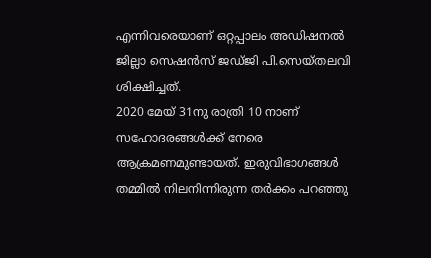എന്നിവരെയാണ് ഒറ്റപ്പാലം അഡിഷനൽ ജില്ലാ സെഷൻസ് ജഡ്ജി പി.സെയ്തലവി ശിക്ഷിച്ചത്.
2020 മേയ് 31നു രാത്രി 10 നാണ് സഹോദരങ്ങൾക്ക് നേരെ ആക്രമണമുണ്ടായത്. ഇരുവിഭാഗങ്ങൾ തമ്മിൽ നിലനിന്നിരുന്ന തർക്കം പറഞ്ഞു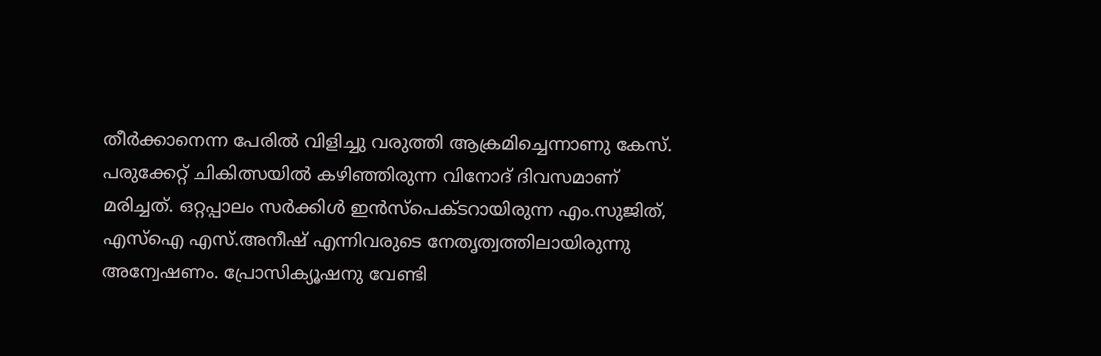തീർക്കാനെന്ന പേരിൽ വിളിച്ചു വരുത്തി ആക്രമിച്ചെന്നാണു കേസ്. പരുക്കേറ്റ് ചികിത്സയിൽ കഴിഞ്ഞിരുന്ന വിനോദ് ദിവസമാണ് മരിച്ചത്. ഒറ്റപ്പാലം സർക്കിൾ ഇൻസ്പെക്ടറായിരുന്ന എം.സുജിത്, എസ്ഐ എസ്.അനീഷ് എന്നിവരുടെ നേതൃത്വത്തിലായിരുന്നു അന്വേഷണം. പ്രോസിക്യൂഷനു വേണ്ടി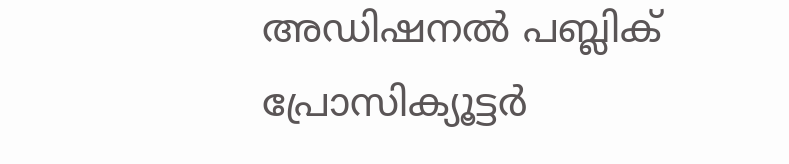അഡിഷനൽ പബ്ലിക് പ്രോസിക്യൂട്ടർ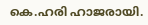കെ.ഹരി ഹാജരായി.